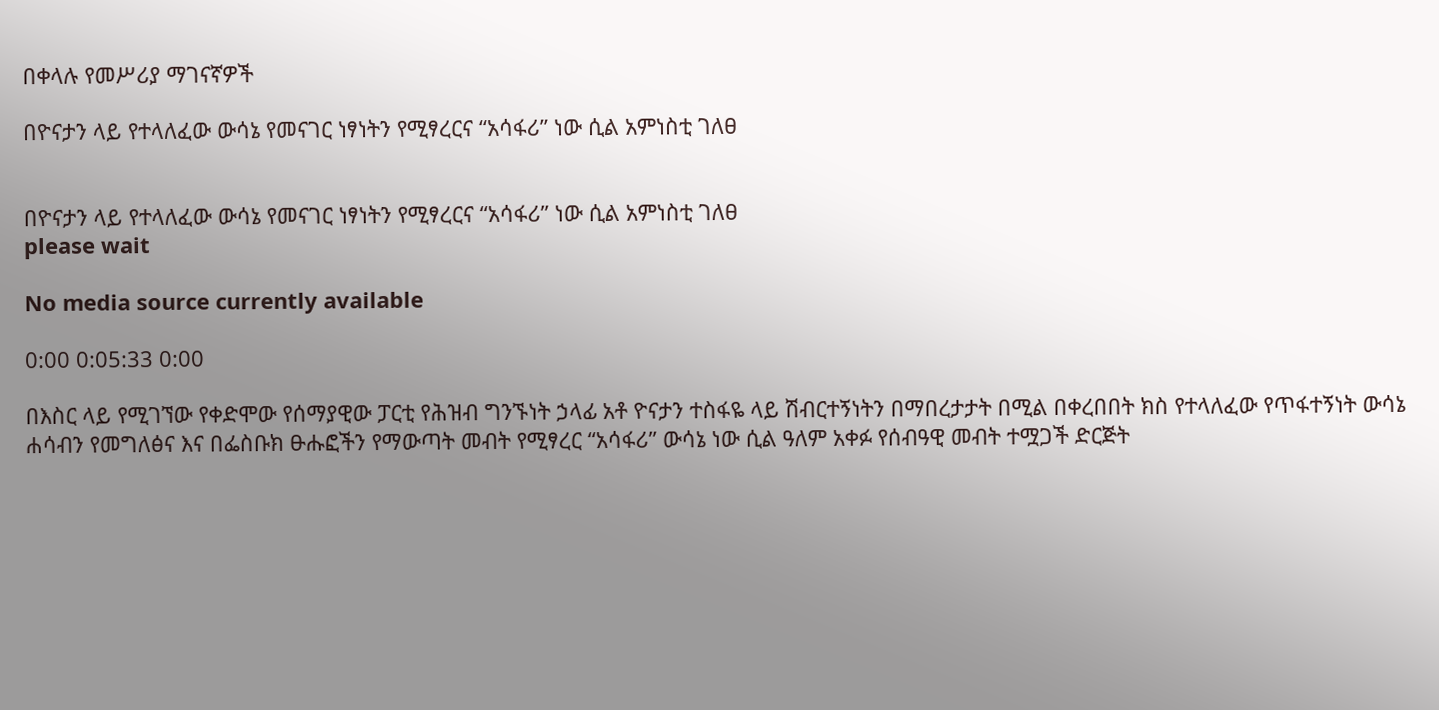በቀላሉ የመሥሪያ ማገናኛዎች

በዮናታን ላይ የተላለፈው ውሳኔ የመናገር ነፃነትን የሚፃረርና “አሳፋሪ” ነው ሲል አምነስቲ ገለፀ


በዮናታን ላይ የተላለፈው ውሳኔ የመናገር ነፃነትን የሚፃረርና “አሳፋሪ” ነው ሲል አምነስቲ ገለፀ
please wait

No media source currently available

0:00 0:05:33 0:00

በእስር ላይ የሚገኘው የቀድሞው የሰማያዊው ፓርቲ የሕዝብ ግንኙነት ኃላፊ አቶ ዮናታን ተስፋዬ ላይ ሽብርተኝነትን በማበረታታት በሚል በቀረበበት ክስ የተላለፈው የጥፋተኝነት ውሳኔ ሐሳብን የመግለፅና እና በፌስቡክ ፁሑፎችን የማውጣት መብት የሚፃረር “አሳፋሪ” ውሳኔ ነው ሲል ዓለም አቀፉ የሰብዓዊ መብት ተሟጋች ድርጅት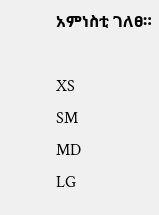አምነስቲ ገለፀ።

XS
SM
MD
LG